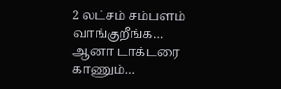2 லட்சம் சம்பளம் வாங்குறீங்க… ஆனா டாக்டரை காணும்…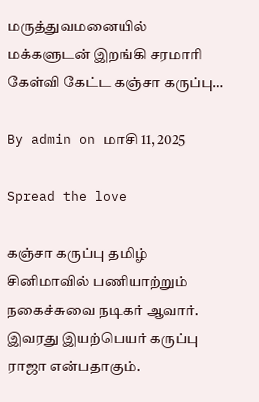மருத்துவமனையில் மக்களுடன் இறங்கி சரமாரி கேள்வி கேட்ட கஞ்சா கருப்பு…

By admin on மாசி 11, 2025

Spread the love

கஞ்சா கருப்பு தமிழ் சினிமாவில் பணியாற்றும் நகைச்சுவை நடிகர் ஆவார். இவரது இயற்பெயர் கருப்பு ராஜா என்பதாகும்.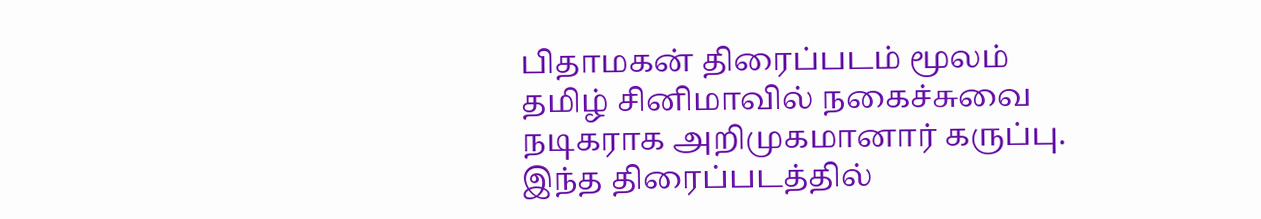பிதாமகன் திரைப்படம் மூலம் தமிழ் சினிமாவில் நகைச்சுவை நடிகராக அறிமுகமானார் கருப்பு. இந்த திரைப்படத்தில்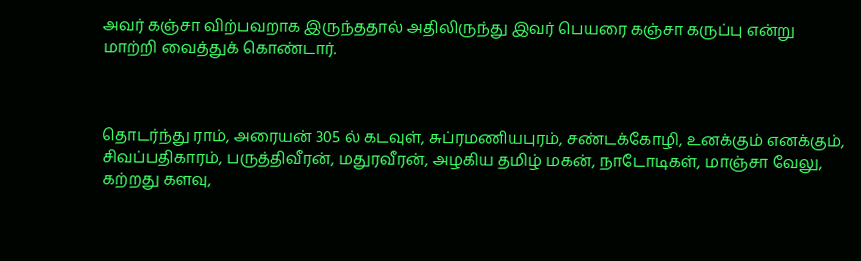அவர் கஞ்சா விற்பவறாக இருந்ததால் அதிலிருந்து இவர் பெயரை கஞ்சா கருப்பு என்று மாற்றி வைத்துக் கொண்டார்.



தொடர்ந்து ராம், அரையன் 305 ல் கடவுள், சுப்ரமணியபுரம், சண்டக்கோழி, உனக்கும் எனக்கும், சிவப்பதிகாரம், பருத்திவீரன், மதுரவீரன், அழகிய தமிழ் மகன், நாடோடிகள், மாஞ்சா வேலு, கற்றது களவு,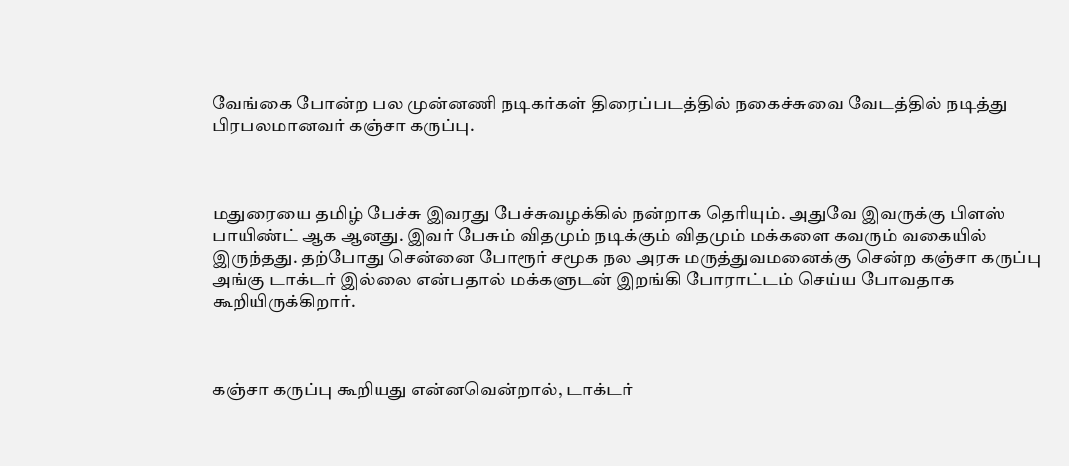வேங்கை போன்ற பல முன்னணி நடிகர்கள் திரைப்படத்தில் நகைச்சுவை வேடத்தில் நடித்து பிரபலமானவர் கஞ்சா கருப்பு.



மதுரையை தமிழ் பேச்சு இவரது பேச்சுவழக்கில் நன்றாக தெரியும். அதுவே இவருக்கு பிளஸ் பாயிண்ட் ஆக ஆனது. இவர் பேசும் விதமும் நடிக்கும் விதமும் மக்களை கவரும் வகையில் இருந்தது. தற்போது சென்னை போரூர் சமூக நல அரசு மருத்துவமனைக்கு சென்ற கஞ்சா கருப்பு அங்கு டாக்டர் இல்லை என்பதால் மக்களுடன் இறங்கி போராட்டம் செய்ய போவதாக கூறியிருக்கிறார்.



கஞ்சா கருப்பு கூறியது என்னவென்றால், டாக்டர்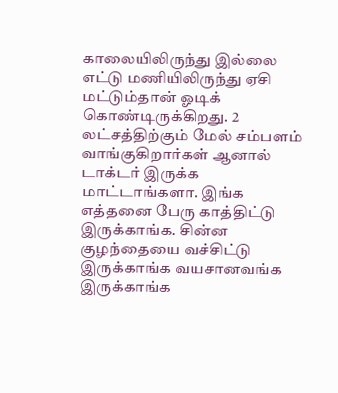காலையிலிருந்து இல்லை எட்டு மணியிலிருந்து ஏசி மட்டும்தான் ஓடிக் கொண்டிருக்கிறது. 2 லட்சத்திற்கும் மேல் சம்பளம் வாங்குகிறார்கள் ஆனால் டாக்டர் இருக்க மாட்டாங்களா. இங்க எத்தனை பேரு காத்திட்டு இருக்காங்க. சின்ன குழந்தையை வச்சிட்டு இருக்காங்க வயசானவங்க இருக்காங்க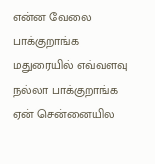என்ன வேலை பாக்குறாங்க மதுரையில் எவ்வளவு நல்லா பாக்குறாங்க ஏன் சென்னையில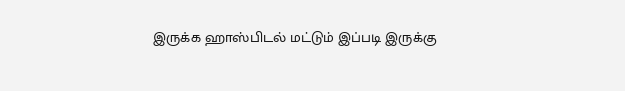இருக்க ஹாஸ்பிடல் மட்டும் இப்படி இருக்கு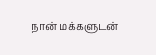நான் மக்களுடன்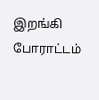இறங்கி போராட்டம்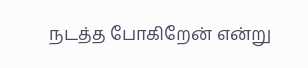நடத்த போகிறேன் என்று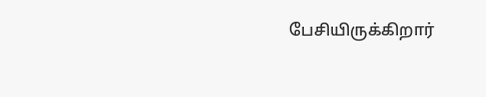பேசியிருக்கிறார்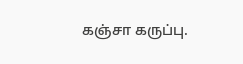கஞ்சா கருப்பு.